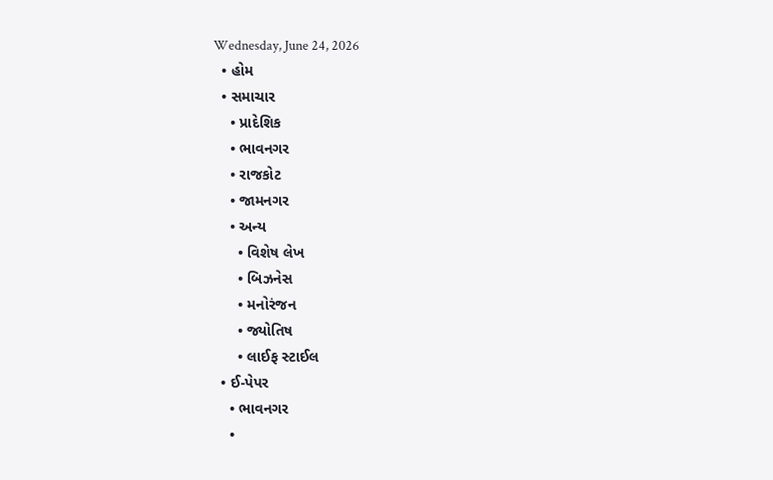Wednesday, June 24, 2026
  • હોમ
  • સમાચાર
    • પ્રાદેશિક
    • ભાવનગર
    • રાજકોટ
    • જામનગર
    • અન્ય
      • વિશેષ લેખ
      • બિઝનેસ
      • મનોરંજન
      • જ્યોતિષ
      • લાઈફ સ્ટાઈલ
  • ઈ-પેપર
    • ભાવનગર
    •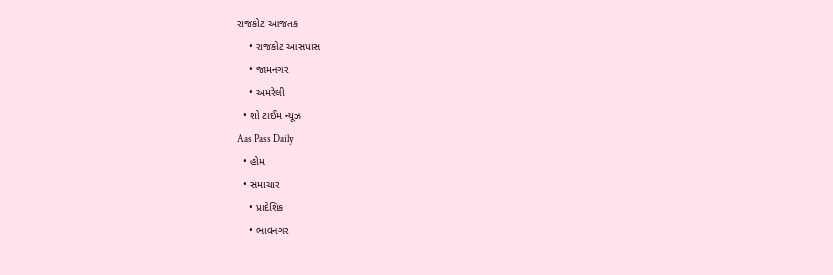રાજકોટ આજતક
    • રાજકોટ આસપાસ
    • જામનગર
    • અમરેલી
  • શો ટાઈમ ન્યૂઝ
Aas Pass Daily
  • હોમ
  • સમાચાર
    • પ્રાદેશિક
    • ભાવનગર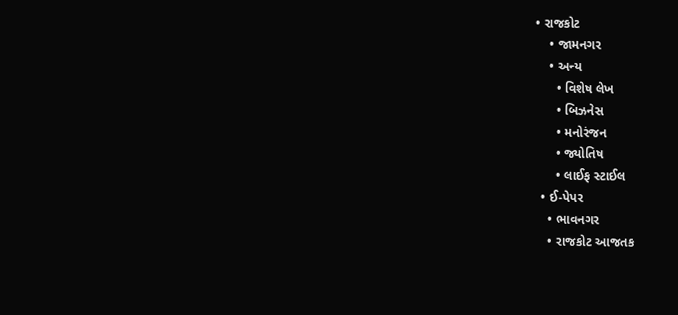• રાજકોટ
    • જામનગર
    • અન્ય
      • વિશેષ લેખ
      • બિઝનેસ
      • મનોરંજન
      • જ્યોતિષ
      • લાઈફ સ્ટાઈલ
  • ઈ-પેપર
    • ભાવનગર
    • રાજકોટ આજતક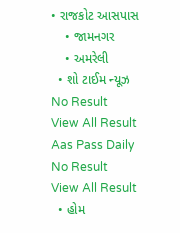• રાજકોટ આસપાસ
    • જામનગર
    • અમરેલી
  • શો ટાઈમ ન્યૂઝ
No Result
View All Result
Aas Pass Daily
No Result
View All Result
  • હોમ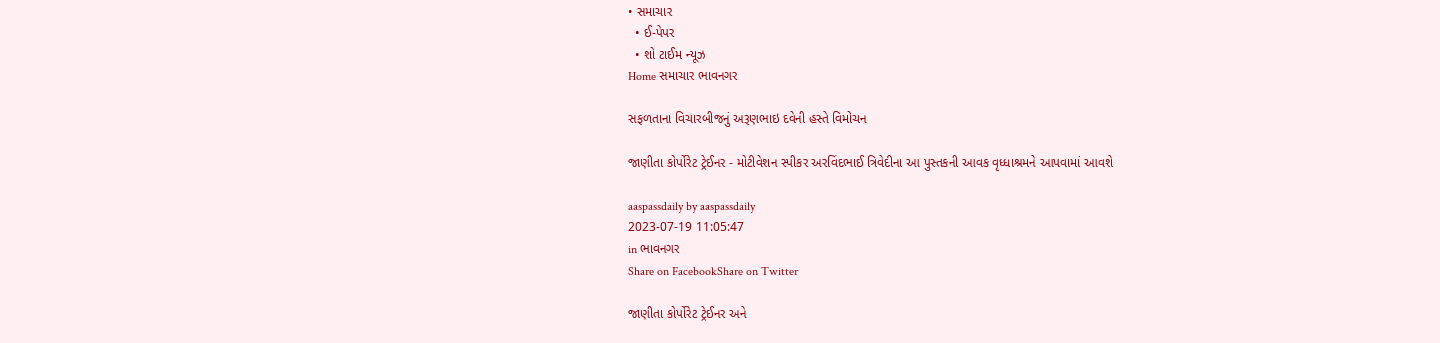• સમાચાર
  • ઈ-પેપર
  • શો ટાઈમ ન્યૂઝ
Home સમાચાર ભાવનગર

સફળતાના વિચારબીજનું અરૂણભાઇ દવેની હસ્તે વિમોચન

જાણીતા કોર્પોરેટ ટ્રેઈનર - મોટીવેશન સ્પીકર અરવિંદભાઈ ત્રિવેદીના આ પુસ્તકની આવક વૃધ્ધાશ્રમને આપવામાં આવશે

aaspassdaily by aaspassdaily
2023-07-19 11:05:47
in ભાવનગર
Share on FacebookShare on Twitter

જાણીતા કોર્પોરેટ ટ્રેઈનર અને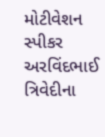મોટીવેશન સ્પીકર અરવિંદભાઈ ત્રિવેદીના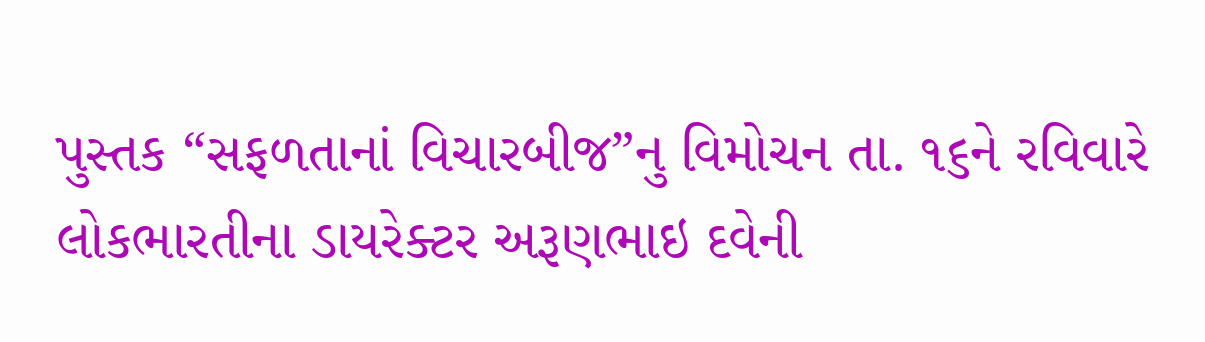પુસ્તક “સફળતાનાં વિચારબીજ”નુ વિમોચન તા. ૧૬ને રવિવારે લોકભારતીના ડાયરેક્ટર અરૂણભાઇ દવેની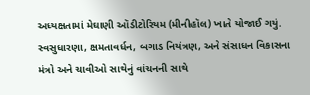અધ્યક્ષતામાં મેઘાણી ઑડીટોરિયમ (મીનીહૉલ) ખાતે યોજાઈ ગયું.
સ્વસુધારણા, ક્ષમતાવર્ધન, બગાડ નિયંત્રણ, અને સંસાધન વિકાસના મંત્રો અને ચાવીઓ સાથેનું વાંચનની સાથે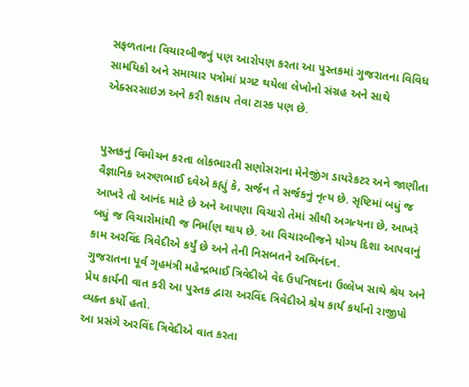સફળતાના વિચારબીજનું પણ આરોપણ કરતા આ પુસ્તકમાં ગુજરાતના વિવિધ સામયિકો અને સમાચાર પત્રોમાં પ્રગટ થયેલા લેખોનો સંગ્રહ અને સાથે એક્સરસાઇઝ અને કરી શકાય તેવા ટાસ્ક પણ છે.


પુસ્તકનું વિમોચન કરતા લોકભારતી સણોસરાના મેનેજીંગ ડાયરેકટર અને જાણીતા વૈજ્ઞાનિક અરુણભાઈ દવેએ કહ્યું કે, સર્જન તે સર્જકનું નૃત્ય છે. સૃષ્ટિમાં બધું જ આખરે તો આનંદ માટે છે અને આપણા વિચારો તેમાં સૌથી અગત્યના છે, આખરે બધું જ વિચારોમાંથી જ નિર્માણ થાય છે. આ વિચારબીજને યોગ્ય દિશા આપવાનું કામ અરવિંદ ત્રિવેદીએ કર્યું છે અને તેની નિસબતને અભિનંદન.
ગુજરાતના પૂર્વ ગૃહમંત્રી મહેન્દ્રભાઈ ત્રિવેદીએ વેદ ઉપનિષદના ઉલ્લેખ સાથે શ્રેય અને પ્રેય કાર્યની વાત કરી આ પુસ્તક દ્વારા અરવિંદ ત્રિવેદીએ શ્રેય કાર્ય કર્યાનો રાજીપો વ્યક્ત કર્યો હતો.
આ પ્રસંગે અરવિંદ ત્રિવેદીએ વાત કરતા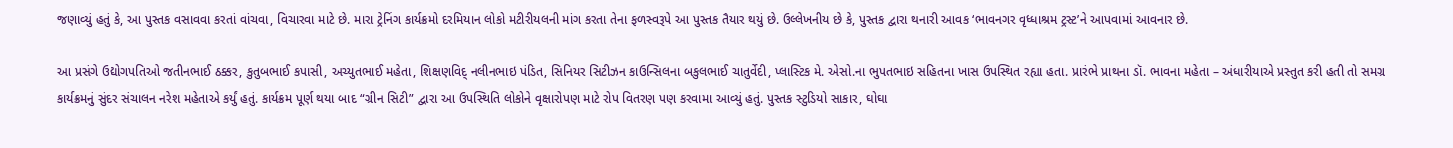જણાવ્યું હતું કે, આ પુસ્તક વસાવવા કરતાં વાંચવા, વિચારવા માટે છે‌‌. મારા ટ્રેનિંગ કાર્યક્રમો દરમિયાન લોકો મટીરીયલની માંગ કરતા તેના ફળસ્વરૂપે આ પુસ્તક તૈયાર થયું છે. ઉલ્લેખનીય છે કે, પુસ્તક દ્વારા થનારી આવક ‘ભાવનગર વૃધ્ધાશ્રમ ટ્રસ્ટ’ને આપવામાં આવનાર છે.

આ પ્રસંગે ઉદ્યોગપતિઓ જતીનભાઈ ઠક્કર, કુતુબભાઈ કપાસી, અચ્યુતભાઈ મહેતા, શિક્ષણવિદ્ નલીનભાઇ પંડિત, સિનિયર સિટીઝન કાઉન્સિલના બકુલભાઈ ચાતુર્વેદી, પ્લાસ્ટિક મે. એસો.ના ભુપતભાઇ સહિતના ખાસ ઉપસ્થિત રહ્યા હતા. પ્રારંભે પ્રાથના ડૉ. ભાવના મહેતા – અંધારીયાએ પ્રસ્તુત કરી હતી તો સમગ્ર કાર્યક્રમનું સુંદર સંચાલન નરેશ મહેતાએ કર્યું હતું. કાર્યક્રમ પૂર્ણ થયા બાદ “ગ્રીન સિટી” દ્વારા આ ઉપસ્થિતિ લોકોને વૃક્ષારોપણ માટે રોપ વિતરણ પણ કરવામા આવ્યું હતું. પુસ્તક સ્ટુડિયો સાકાર, ઘોઘા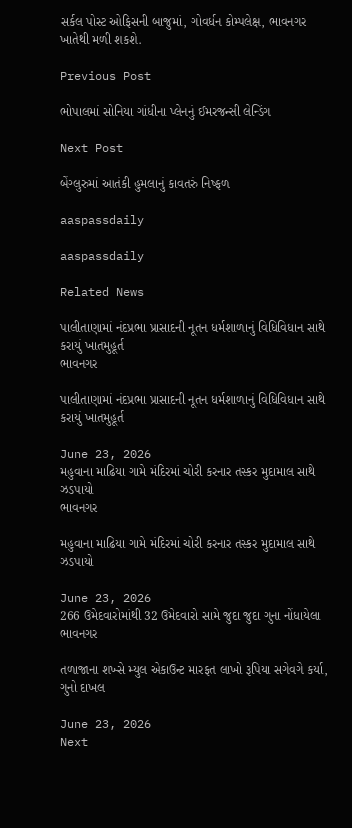સર્કલ પોસ્ટ ઓફિસની બાજુમાં, ગોવર્ધન કોમ્પલેક્ષ, ભાવનગર ખાતેથી મળી શકશે.

Previous Post

ભોપાલમાં સોનિયા ગાંધીના પ્લેનનું ઈમરજન્સી લેન્ડિંગ

Next Post

બેંગ્લુરુમાં આતંકી હુમલાનું કાવતરું નિષ્ફળ

aaspassdaily

aaspassdaily

Related News

પાલીતાણામાં નંદપ્રભા પ્રાસાદની નૂતન ધર્મશાળાનું વિધિવિધાન સાથે કરાયું ખાતમુહૂર્ત
ભાવનગર

પાલીતાણામાં નંદપ્રભા પ્રાસાદની નૂતન ધર્મશાળાનું વિધિવિધાન સાથે કરાયું ખાતમુહૂર્ત

June 23, 2026
મહુવાના માઢિયા ગામે મંદિરમાં ચોરી કરનાર તસ્કર મુદામાલ સાથે ઝડપાયો
ભાવનગર

મહુવાના માઢિયા ગામે મંદિરમાં ચોરી કરનાર તસ્કર મુદામાલ સાથે ઝડપાયો

June 23, 2026
266 ઉમેદવારોમાંથી 32 ઉમેદવારો સામે જુદા જુદા ગુના નોંધાયેલા
ભાવનગર

તળાજાના શખ્સે મ્યુલ એકાઉન્ટ મારફત લાખો રૂપિયા સગેવગે કર્યા, ગુનો દાખલ

June 23, 2026
Next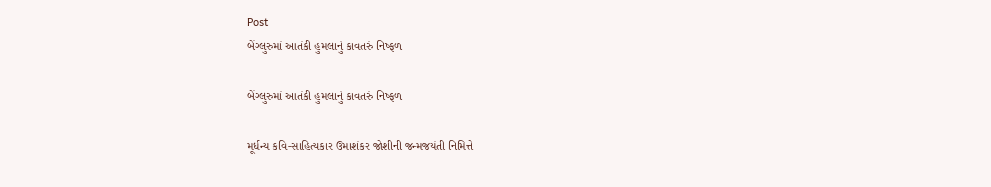Post
બેંગ્લુરુમાં આતંકી હુમલાનું કાવતરું નિષ્ફળ

બેંગ્લુરુમાં આતંકી હુમલાનું કાવતરું નિષ્ફળ

મૂર્ધન્ય કવિ-સાહિત્યકાર ઉમાશંકર જોશીની જન્મજયંતી નિમિત્તે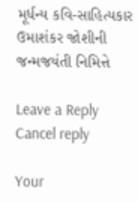મૂર્ધન્ય કવિ-સાહિત્યકાર ઉમાશંકર જોશીની જન્મજયંતી નિમિત્તે

Leave a Reply Cancel reply

Your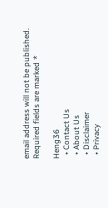email address will not be published. Required fields are marked *

Heng36
  • Contact Us
  • About Us
  • Disclaimer
  • Privacy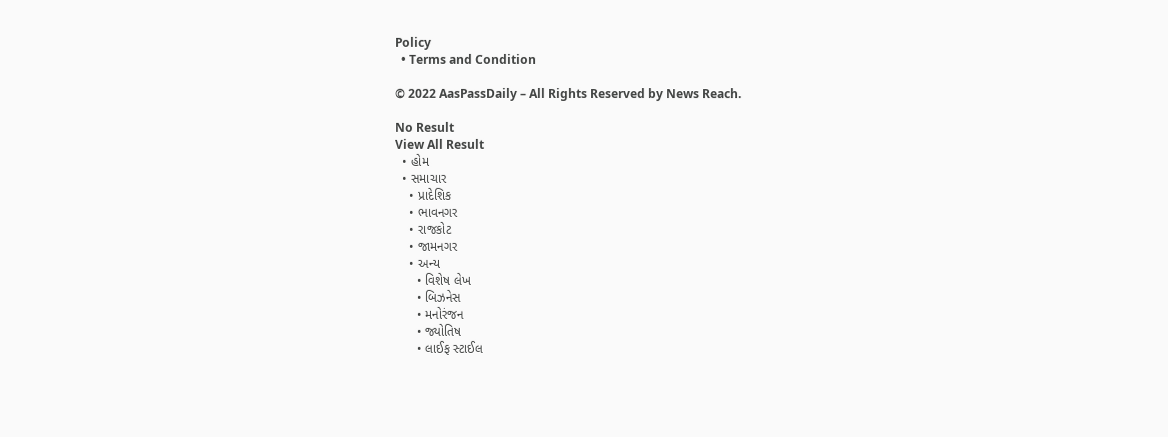Policy
  • Terms and Condition

© 2022 AasPassDaily – All Rights Reserved by News Reach.

No Result
View All Result
  • હોમ
  • સમાચાર
    • પ્રાદેશિક
    • ભાવનગર
    • રાજકોટ
    • જામનગર
    • અન્ય
      • વિશેષ લેખ
      • બિઝનેસ
      • મનોરંજન
      • જ્યોતિષ
      • લાઈફ સ્ટાઈલ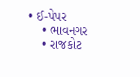• ઈ-પેપર
    • ભાવનગર
    • રાજકોટ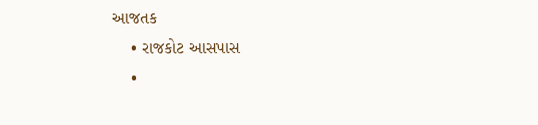આજતક
    • રાજકોટ આસપાસ
    •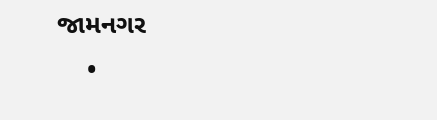જામનગર
    •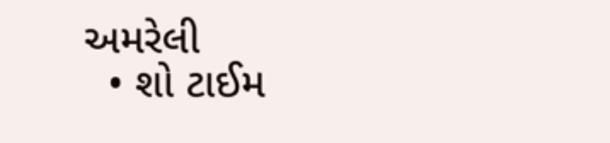અમરેલી
  • શો ટાઈમ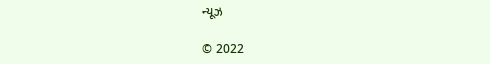ન્યૂઝ

© 2022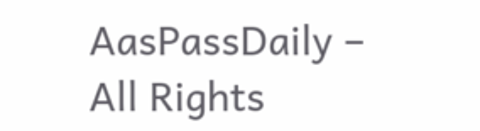AasPassDaily – All Rights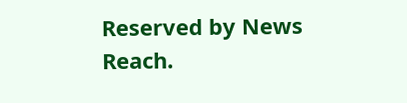Reserved by News Reach.